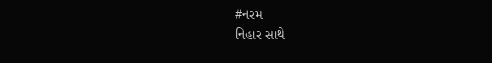#નરમ
નિહાર સાથે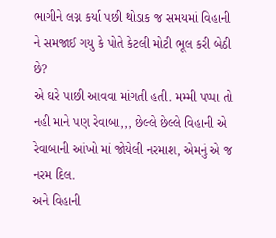ભાગીને લગ્ન કર્યા પછી થોડાક જ સમયમાં વિહાની ને સમજાઈ ગયુ કે પોતે કેટલી મોટી ભૂલ કરી બેઠી છે?
એ ઘરે પાછી આવવા માંગતી હતી. મમ્મી પપ્પા તો નહી માને પણ રેવાબા,,, છેલ્લે છેલ્લે વિહાની એ રેવાબાની આંખો માં જોયેલી નરમાશ, એમનું એ જ નરમ દિલ.
અને વિહાની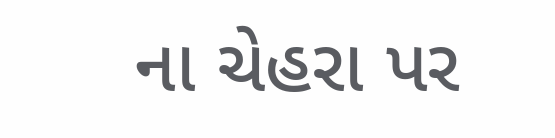ના ચેહરા પર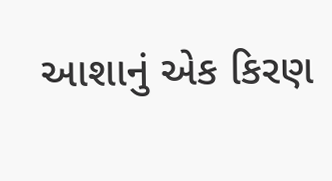આશાનું એક કિરણ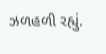ઝળહળી રહ્યું.